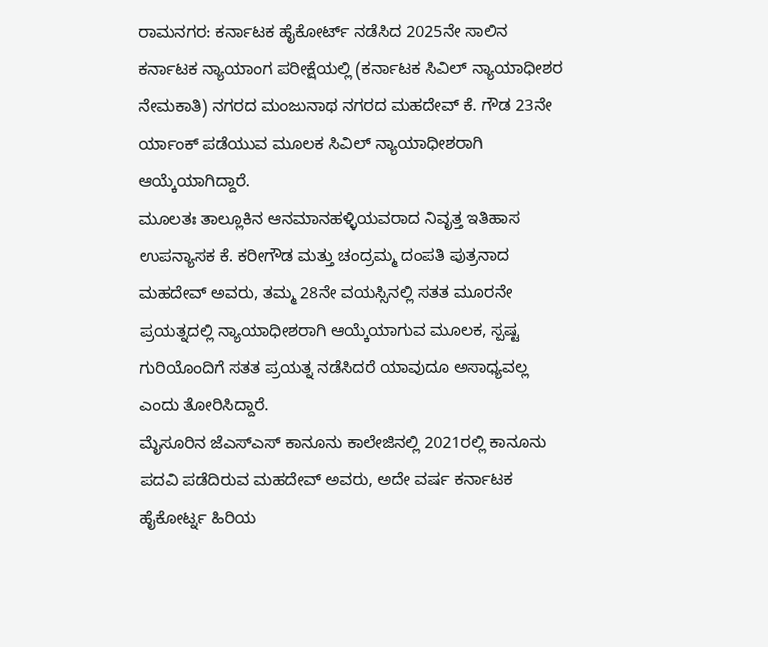ರಾಮನಗರ: ಕರ್ನಾಟಕ ಹೈಕೋರ್ಟ್ ನಡೆಸಿದ 2025ನೇ ಸಾಲಿನ ಕರ್ನಾಟಕ ನ್ಯಾಯಾಂಗ ಪರೀಕ್ಷೆಯಲ್ಲಿ (ಕರ್ನಾಟಕ ಸಿವಿಲ್ ನ್ಯಾಯಾಧೀಶರ ನೇಮಕಾತಿ) ನಗರದ ಮಂಜುನಾಥ ನಗರದ ಮಹದೇವ್ ಕೆ. ಗೌಡ 23ನೇ ರ್ಯಾಂಕ್ ಪಡೆಯುವ ಮೂಲಕ ಸಿವಿಲ್ ನ್ಯಾಯಾಧೀಶರಾಗಿ ಆಯ್ಕೆಯಾಗಿದ್ದಾರೆ.
ಮೂಲತಃ ತಾಲ್ಲೂಕಿನ ಆನಮಾನಹಳ್ಳಿಯವರಾದ ನಿವೃತ್ತ ಇತಿಹಾಸ ಉಪನ್ಯಾಸಕ ಕೆ. ಕರೀಗೌಡ ಮತ್ತು ಚಂದ್ರಮ್ಮ ದಂಪತಿ ಪುತ್ರನಾದ ಮಹದೇವ್ ಅವರು, ತಮ್ಮ 28ನೇ ವಯಸ್ಸಿನಲ್ಲಿ ಸತತ ಮೂರನೇ ಪ್ರಯತ್ನದಲ್ಲಿ ನ್ಯಾಯಾಧೀಶರಾಗಿ ಆಯ್ಕೆಯಾಗುವ ಮೂಲಕ, ಸ್ಪಷ್ಟ ಗುರಿಯೊಂದಿಗೆ ಸತತ ಪ್ರಯತ್ನ ನಡೆಸಿದರೆ ಯಾವುದೂ ಅಸಾಧ್ಯವಲ್ಲ ಎಂದು ತೋರಿಸಿದ್ದಾರೆ.
ಮೈಸೂರಿನ ಜೆಎಸ್ಎಸ್ ಕಾನೂನು ಕಾಲೇಜಿನಲ್ಲಿ 2021ರಲ್ಲಿ ಕಾನೂನು ಪದವಿ ಪಡೆದಿರುವ ಮಹದೇವ್ ಅವರು, ಅದೇ ವರ್ಷ ಕರ್ನಾಟಕ ಹೈಕೋರ್ಟ್ನ ಹಿರಿಯ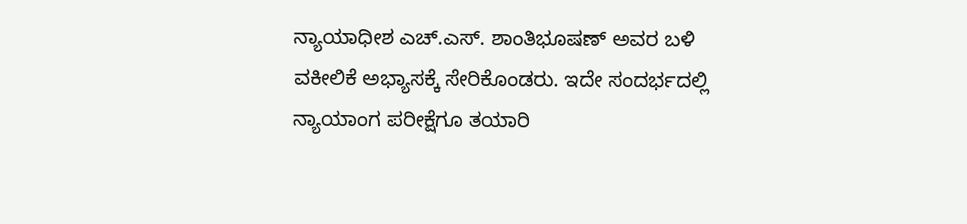ನ್ಯಾಯಾಧೀಶ ಎಚ್.ಎಸ್. ಶಾಂತಿಭೂಷಣ್ ಅವರ ಬಳಿ ವಕೀಲಿಕೆ ಅಭ್ಯಾಸಕ್ಕೆ ಸೇರಿಕೊಂಡರು. ಇದೇ ಸಂದರ್ಭದಲ್ಲಿ ನ್ಯಾಯಾಂಗ ಪರೀಕ್ಷೆಗೂ ತಯಾರಿ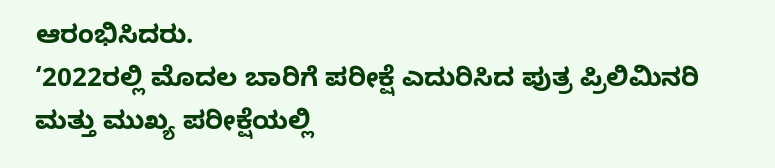ಆರಂಭಿಸಿದರು.
‘2022ರಲ್ಲಿ ಮೊದಲ ಬಾರಿಗೆ ಪರೀಕ್ಷೆ ಎದುರಿಸಿದ ಪುತ್ರ ಪ್ರಿಲಿಮಿನರಿ ಮತ್ತು ಮುಖ್ಯ ಪರೀಕ್ಷೆಯಲ್ಲಿ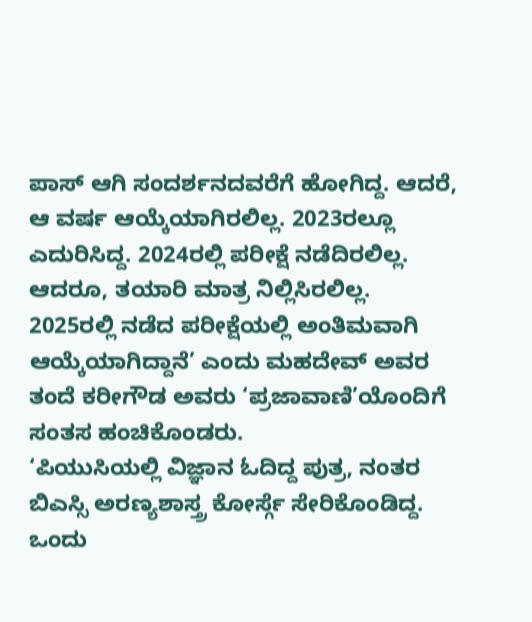ಪಾಸ್ ಆಗಿ ಸಂದರ್ಶನದವರೆಗೆ ಹೋಗಿದ್ದ. ಆದರೆ, ಆ ವರ್ಷ ಆಯ್ಕೆಯಾಗಿರಲಿಲ್ಲ. 2023ರಲ್ಲೂ ಎದುರಿಸಿದ್ದ. 2024ರಲ್ಲಿ ಪರೀಕ್ಷೆ ನಡೆದಿರಲಿಲ್ಲ. ಆದರೂ, ತಯಾರಿ ಮಾತ್ರ ನಿಲ್ಲಿಸಿರಲಿಲ್ಲ. 2025ರಲ್ಲಿ ನಡೆದ ಪರೀಕ್ಷೆಯಲ್ಲಿ ಅಂತಿಮವಾಗಿ ಆಯ್ಕೆಯಾಗಿದ್ದಾನೆ’ ಎಂದು ಮಹದೇವ್ ಅವರ ತಂದೆ ಕರೀಗೌಡ ಅವರು ‘ಪ್ರಜಾವಾಣಿ’ಯೊಂದಿಗೆ ಸಂತಸ ಹಂಚಿಕೊಂಡರು.
‘ಪಿಯುಸಿಯಲ್ಲಿ ವಿಜ್ಞಾನ ಓದಿದ್ದ ಪುತ್ರ, ನಂತರ ಬಿಎಸ್ಸಿ ಅರಣ್ಯಶಾಸ್ತ್ರ ಕೋರ್ಸ್ಗೆ ಸೇರಿಕೊಂಡಿದ್ದ. ಒಂದು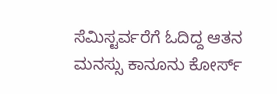ಸೆಮಿಸ್ಟರ್ವರೆಗೆ ಓದಿದ್ದ ಆತನ ಮನಸ್ಸು ಕಾನೂನು ಕೋರ್ಸ್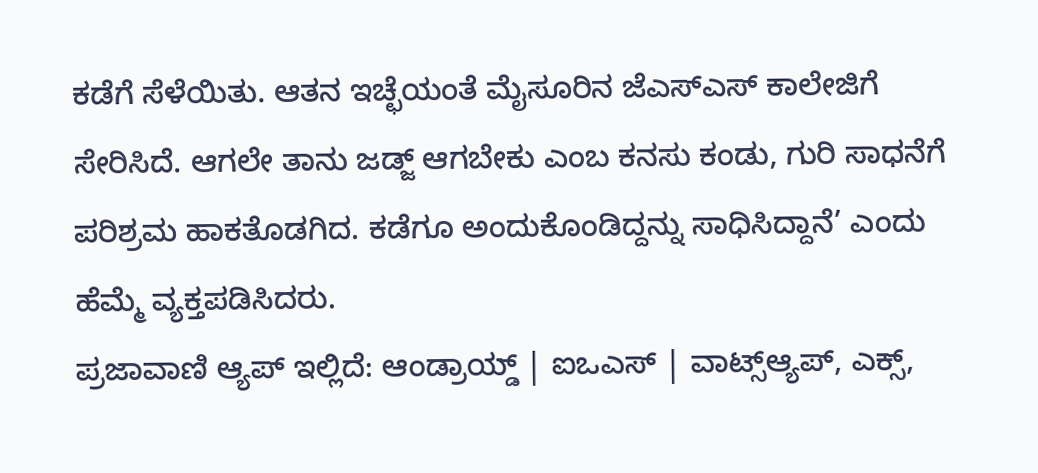ಕಡೆಗೆ ಸೆಳೆಯಿತು. ಆತನ ಇಚ್ಛೆಯಂತೆ ಮೈಸೂರಿನ ಜೆಎಸ್ಎಸ್ ಕಾಲೇಜಿಗೆ ಸೇರಿಸಿದೆ. ಆಗಲೇ ತಾನು ಜಡ್ಜ್ ಆಗಬೇಕು ಎಂಬ ಕನಸು ಕಂಡು, ಗುರಿ ಸಾಧನೆಗೆ ಪರಿಶ್ರಮ ಹಾಕತೊಡಗಿದ. ಕಡೆಗೂ ಅಂದುಕೊಂಡಿದ್ದನ್ನು ಸಾಧಿಸಿದ್ದಾನೆ’ ಎಂದು ಹೆಮ್ಮೆ ವ್ಯಕ್ತಪಡಿಸಿದರು.
ಪ್ರಜಾವಾಣಿ ಆ್ಯಪ್ ಇಲ್ಲಿದೆ: ಆಂಡ್ರಾಯ್ಡ್ | ಐಒಎಸ್ | ವಾಟ್ಸ್ಆ್ಯಪ್, ಎಕ್ಸ್,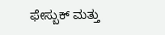ಫೇಸ್ಬುಕ್ ಮತ್ತು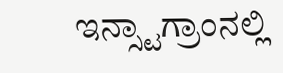ಇನ್ಸ್ಟಾಗ್ರಾಂನಲ್ಲಿ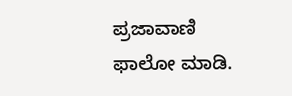ಪ್ರಜಾವಾಣಿ ಫಾಲೋ ಮಾಡಿ.